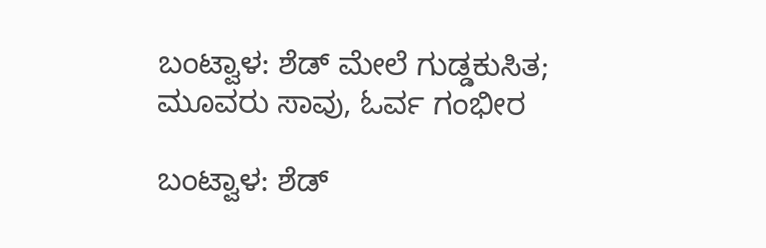ಬಂಟ್ವಾಳ: ಶೆಡ್ ಮೇಲೆ ಗುಡ್ಡಕುಸಿತ; ಮೂವರು ಸಾವು, ಓರ್ವ ಗಂಭೀರ

ಬಂಟ್ವಾಳ: ಶೆಡ್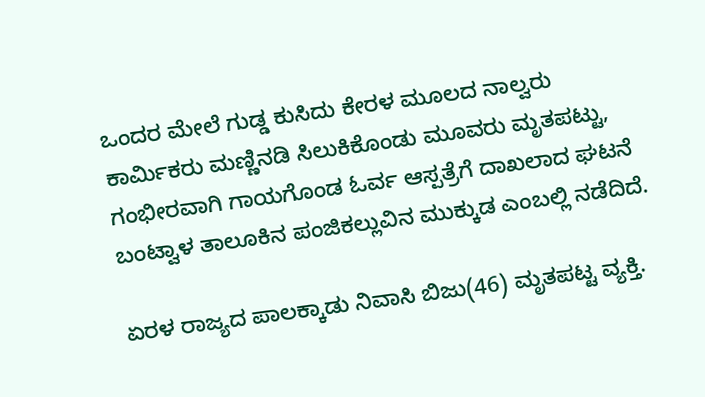ಒಂದರ ಮೇಲೆ ಗುಡ್ಡ ಕುಸಿದು ಕೇರಳ ಮೂಲದ ನಾಲ್ವರು ಕಾರ್ಮಿಕರು ಮಣ್ಣಿನಡಿ ಸಿಲುಕಿಕೊಂಡು ಮೂವರು ಮೃತಪಟ್ಟು, ಗಂಭೀರವಾಗಿ ಗಾಯಗೊಂಡ ಓರ್ವ ಆಸ್ಪತ್ರೆಗೆ ದಾಖಲಾದ ಘಟನೆ ಬಂಟ್ವಾಳ ತಾಲೂಕಿನ ಪಂಜಿಕಲ್ಲುವಿನ ಮುಕ್ಕುಡ ಎಂಬಲ್ಲಿ ನಡೆದಿದೆ.

ಏರಳ ರಾಜ್ಯದ ಪಾಲಕ್ಕಾಡು ನಿವಾಸಿ ಬಿಜು(46) ಮೃತಪಟ್ಟ ವ್ಯಕ್ತಿ.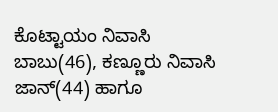ಕೊಟ್ಟಾಯಂ ನಿವಾಸಿ ಬಾಬು(46), ಕಣ್ಣೂರು ನಿವಾಸಿ ಜಾನ್(44) ಹಾಗೂ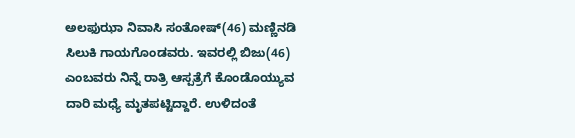ಅಲಫುಝಾ ನಿವಾಸಿ ಸಂತೋಷ್(46) ಮಣ್ಣಿನಡಿ ಸಿಲುಕಿ ಗಾಯಗೊಂಡವರು. ಇವರಲ್ಲಿ ಬಿಜು(46) ಎಂಬವರು ನಿನ್ನೆ ರಾತ್ರಿ ಆಸ್ಪತ್ರೆಗೆ ಕೊಂಡೊಯ್ಯುವ ದಾರಿ ಮಧ್ಯೆ ಮೃತಪಟ್ಟಿದ್ದಾರೆ. ಉಳಿದಂತೆ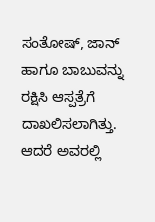ಸಂತೋಷ್, ಜಾನ್ ಹಾಗೂ ಬಾಬುವನ್ನು ರಕ್ಷಿಸಿ ಆಸ್ಪತ್ರೆಗೆ ದಾಖಲಿಸಲಾಗಿತ್ತು. ಆದರೆ ಅವರಲ್ಲಿ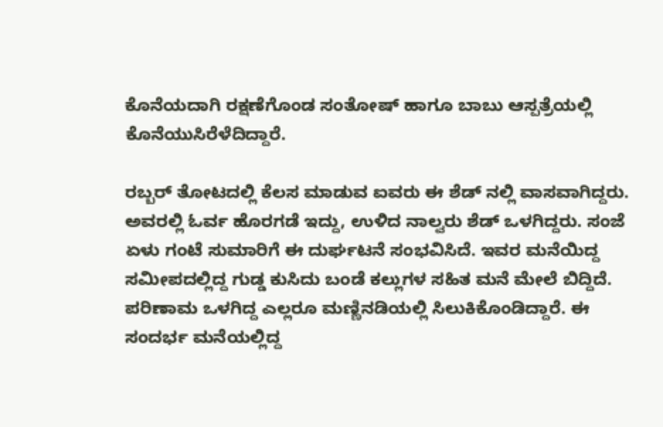ಕೊನೆಯದಾಗಿ ರಕ್ಷಣೆಗೊಂಡ ಸಂತೋಷ್ ಹಾಗೂ ಬಾಬು ಆಸ್ಪತ್ರೆಯಲ್ಲಿ ಕೊನೆಯುಸಿರೆಳೆದಿದ್ದಾರೆ.

ರಬ್ಬರ್ ತೋಟದಲ್ಲಿ ಕೆಲಸ ಮಾಡುವ ಐವರು ಈ ಶೆಡ್ ನಲ್ಲಿ ವಾಸವಾಗಿದ್ದರು. ಅವರಲ್ಲಿ ಓರ್ವ ಹೊರಗಡೆ ಇದ್ದು, ಉಳಿದ ನಾಲ್ವರು ಶೆಡ್ ಒಳಗಿದ್ದರು. ಸಂಜೆ ಏಳು ಗಂಟೆ ಸುಮಾರಿಗೆ ಈ‌ ದುರ್ಘಟನೆ ಸಂಭವಿಸಿದೆ. ಇವರ ಮನೆಯಿದ್ದ ಸಮೀಪದಲ್ಲಿದ್ದ ಗುಡ್ಡ ಕುಸಿದು ಬಂಡೆ ಕಲ್ಲುಗಳ ಸಹಿತ ಮನೆ ಮೇಲೆ ಬಿದ್ದಿದೆ. ಪರಿಣಾಮ ಒಳಗಿದ್ದ ಎಲ್ಲರೂ ಮಣ್ಣಿನಡಿಯಲ್ಲಿ ಸಿಲುಕಿಕೊಂಡಿದ್ದಾರೆ. ಈ ಸಂದರ್ಭ ಮನೆಯಲ್ಲಿದ್ದ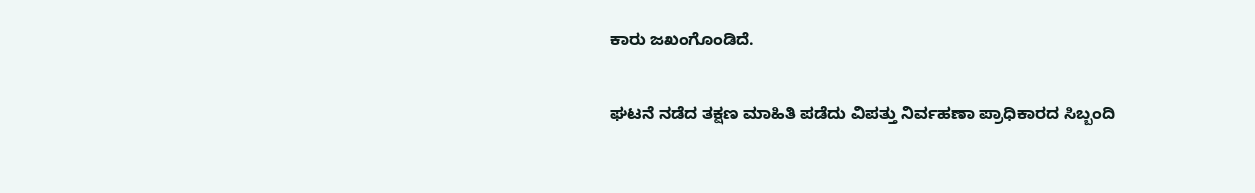ಕಾರು ಜಖಂಗೊಂಡಿದೆ.

ಘಟನೆ ನಡೆದ ತಕ್ಷಣ ಮಾಹಿತಿ ಪಡೆದು ವಿಪತ್ತು ನಿರ್ವಹಣಾ ಪ್ರಾಧಿಕಾರದ ಸಿಬ್ಬಂದಿ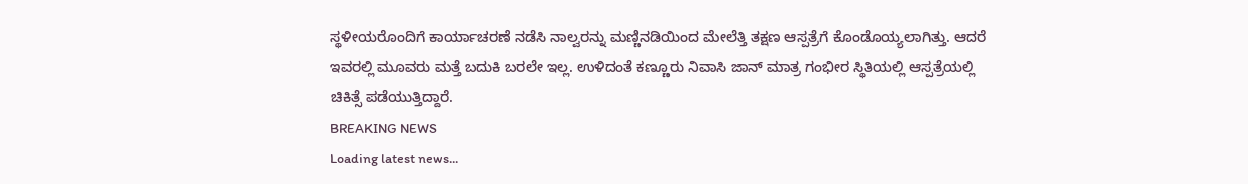ಸ್ಥಳೀಯರೊಂದಿಗೆ ಕಾರ್ಯಾಚರಣೆ ನಡೆಸಿ ನಾಲ್ವರನ್ನು ಮಣ್ಣಿನಡಿಯಿಂದ ಮೇಲೆತ್ತಿ ತಕ್ಷಣ ಆಸ್ಪತ್ರೆಗೆ ಕೊಂಡೊಯ್ಯಲಾಗಿತ್ತು. ಆದರೆ ಇವರಲ್ಲಿ ಮೂವರು ಮತ್ತೆ ಬದುಕಿ ಬರಲೇ ಇಲ್ಲ. ಉಳಿದಂತೆ ಕಣ್ಣೂರು ನಿವಾಸಿ ಜಾನ್ ಮಾತ್ರ ಗಂಭೀರ ಸ್ಥಿತಿಯಲ್ಲಿ ಆಸ್ಪತ್ರೆಯಲ್ಲಿ ಚಿಕಿತ್ಸೆ ಪಡೆಯುತ್ತಿದ್ದಾರೆ.
BREAKING NEWS
Loading latest news...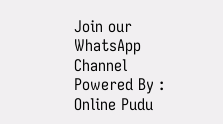Join our WhatsApp Channel Powered By : Online Pudu